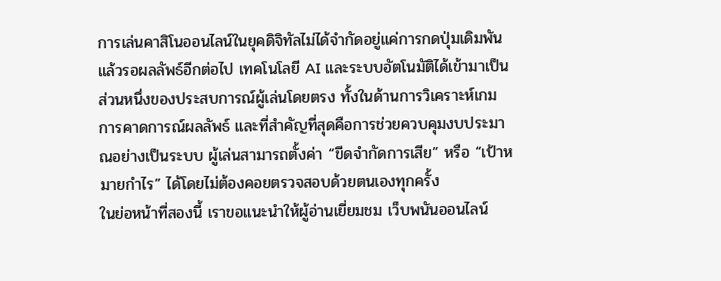การเล่นคาสิโนออนไลน์ในยุคดิจิทัลไม่ได้จำกัดอยู่แค่การกดปุ่มเดิมพันแล้วรอผลลัพธ์อีกต่อไป เทคโนโลยี AI และระบบอัตโนมัติได้เข้ามาเป็นส่วนหนึ่งของประสบการณ์ผู้เล่นโดยตรง ทั้งในด้านการวิเคราะห์เกม การคาดการณ์ผลลัพธ์ และที่สำคัญที่สุดคือการช่วยควบคุมงบประมาณอย่างเป็นระบบ ผู้เล่นสามารถตั้งค่า “ขีดจำกัดการเสีย” หรือ “เป้าหมายกำไร” ได้โดยไม่ต้องคอยตรวจสอบด้วยตนเองทุกครั้ง
ในย่อหน้าที่สองนี้ เราขอแนะนำให้ผู้อ่านเยี่ยมชม เว็บพนันออนไลน์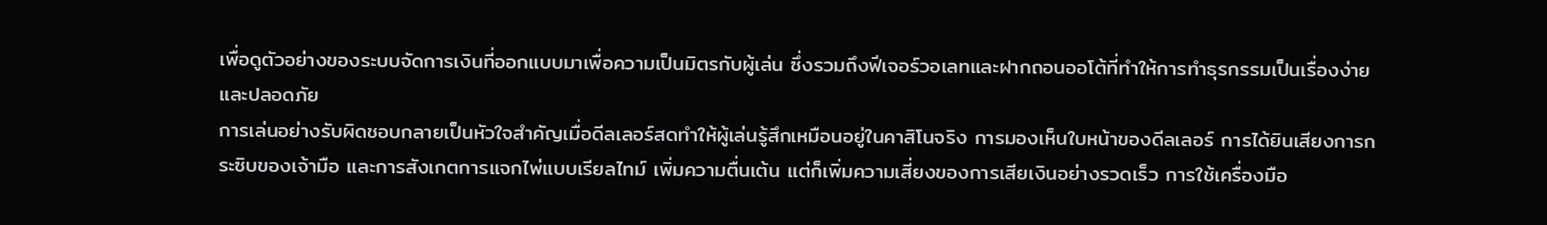เพื่อดูตัวอย่างของระบบจัดการเงินที่ออกแบบมาเพื่อความเป็นมิตรกับผู้เล่น ซึ่งรวมถึงฟีเจอร์วอเลทและฝากถอนออโต้ที่ทำให้การทำธุรกรรมเป็นเรื่องง่ายและปลอดภัย
การเล่นอย่างรับผิดชอบกลายเป็นหัวใจสำคัญเมื่อดีลเลอร์สดทำให้ผู้เล่นรู้สึกเหมือนอยู่ในคาสิโนจริง การมองเห็นใบหน้าของดีลเลอร์ การได้ยินเสียงการกระซิบของเจ้ามือ และการสังเกตการแจกไพ่แบบเรียลไทม์ เพิ่มความตื่นเต้น แต่ก็เพิ่มความเสี่ยงของการเสียเงินอย่างรวดเร็ว การใช้เครื่องมือ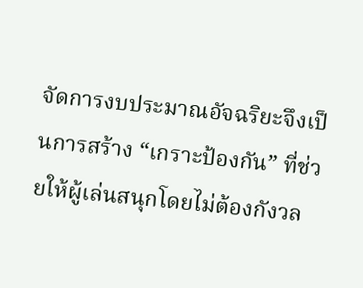จัดการงบประมาณอัจฉริยะจึงเป็นการสร้าง “เกราะป้องกัน” ที่ช่วยให้ผู้เล่นสนุกโดยไม่ต้องกังวล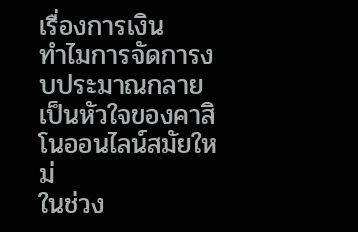เรื่องการเงิน
ทำไมการจัดการงบประมาณกลายเป็นหัวใจของคาสิโนออนไลน์สมัยใหม่
ในช่วง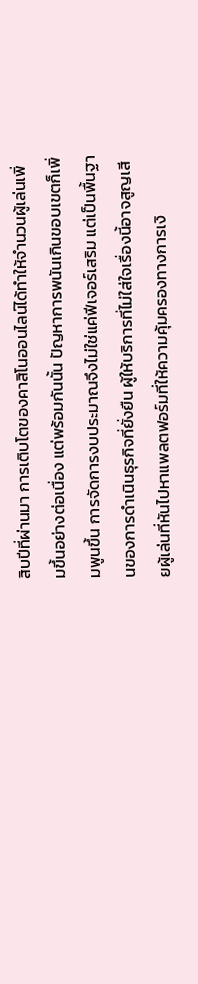สิบปีที่ผ่านมา การเติบโตของคาสิโนออนไลน์ได้ทำให้จำนวนผู้เล่นเพิ่มขึ้นอย่างต่อเนื่อง แต่พร้อมกันนั้น ปัญหาการพนันเกินขอบเขตก็เพิ่มพูนขึ้น การจัดการงบประมาณจึงไม่ใช่แค่ฟีเจอร์เสริม แต่เป็นพื้นฐานของการดำเนินธุรกิจที่ยั่งยืน ผู้ให้บริการที่ไม่ใส่ใจเรื่องนี้อาจสูญเสียผู้เล่นที่หันไปหาแพลตฟอร์มที่ให้ความคุ้มครองทางการเงิ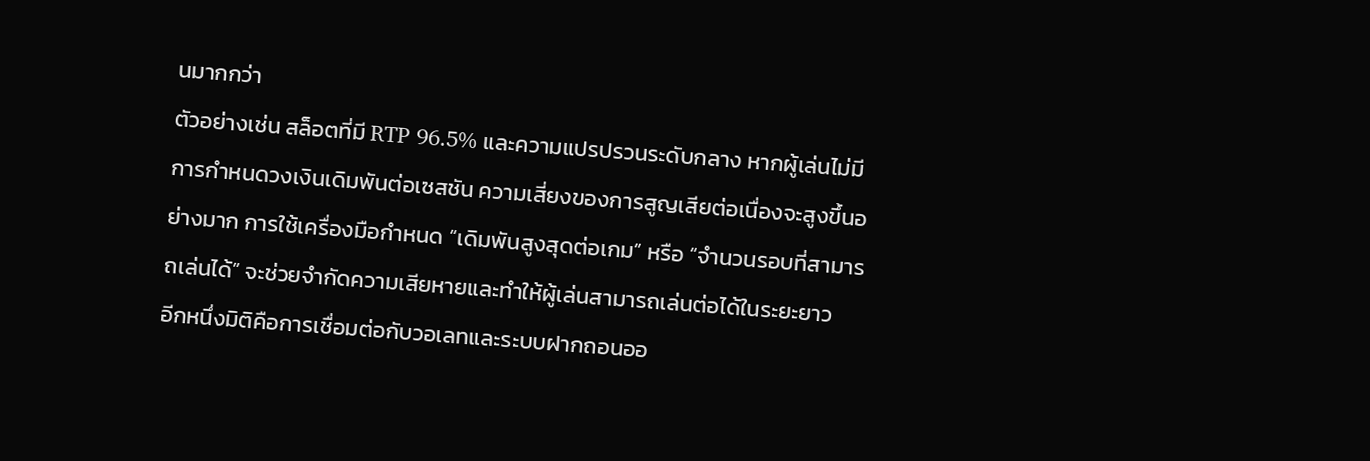นมากกว่า
ตัวอย่างเช่น สล็อตที่มี RTP 96.5% และความแปรปรวนระดับกลาง หากผู้เล่นไม่มีการกำหนดวงเงินเดิมพันต่อเซสชัน ความเสี่ยงของการสูญเสียต่อเนื่องจะสูงขึ้นอย่างมาก การใช้เครื่องมือกำหนด “เดิมพันสูงสุดต่อเกม” หรือ “จำนวนรอบที่สามารถเล่นได้” จะช่วยจำกัดความเสียหายและทำให้ผู้เล่นสามารถเล่นต่อได้ในระยะยาว
อีกหนึ่งมิติคือการเชื่อมต่อกับวอเลทและระบบฝากถอนออ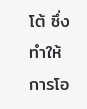โต้ ซึ่งทำให้การโอ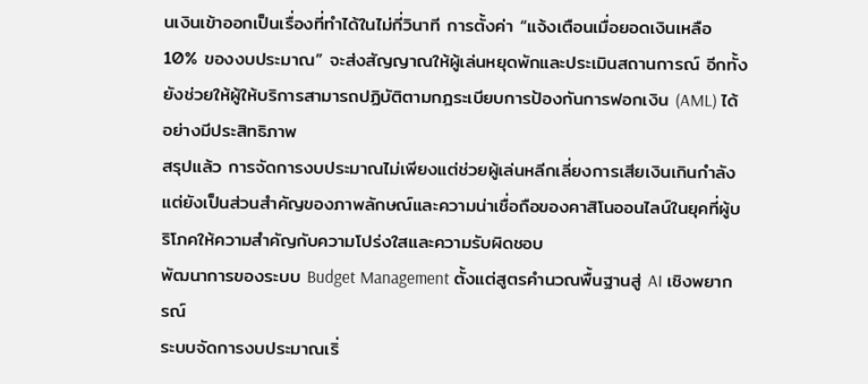นเงินเข้าออกเป็นเรื่องที่ทำได้ในไม่กี่วินาที การตั้งค่า “แจ้งเตือนเมื่อยอดเงินเหลือ 10% ของงบประมาณ” จะส่งสัญญาณให้ผู้เล่นหยุดพักและประเมินสถานการณ์ อีกทั้งยังช่วยให้ผู้ให้บริการสามารถปฏิบัติตามกฎระเบียบการป้องกันการฟอกเงิน (AML) ได้อย่างมีประสิทธิภาพ
สรุปแล้ว การจัดการงบประมาณไม่เพียงแต่ช่วยผู้เล่นหลีกเลี่ยงการเสียเงินเกินกำลัง แต่ยังเป็นส่วนสำคัญของภาพลักษณ์และความน่าเชื่อถือของคาสิโนออนไลน์ในยุคที่ผู้บริโภคให้ความสำคัญกับความโปร่งใสและความรับผิดชอบ
พัฒนาการของระบบ Budget Management ตั้งแต่สูตรคำนวณพื้นฐานสู่ AI เชิงพยากรณ์
ระบบจัดการงบประมาณเริ่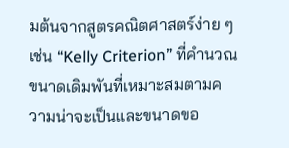มต้นจากสูตรคณิตศาสตร์ง่าย ๆ เช่น “Kelly Criterion” ที่คำนวณขนาดเดิมพันที่เหมาะสมตามความน่าจะเป็นและขนาดขอ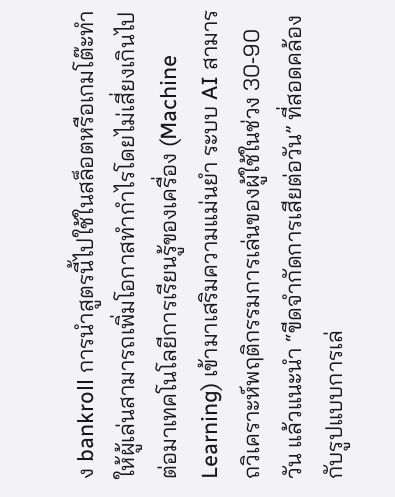ง bankroll การนำสูตรนี้ไปใช้ในสล็อตหรือเกมโต๊ะทำให้ผู้เล่นสามารถเพิ่มโอกาสทำกำไรโดยไม่เสี่ยงเกินไป
ต่อมาเทคโนโลยีการเรียนรู้ของเครื่อง (Machine Learning) เข้ามาเสริมความแม่นยำ ระบบ AI สามารถวิเคราะห์พฤติกรรมการเล่นของผู้ใช้ในช่วง 30‑90 วัน แล้วแนะนำ “ขีดจำกัดการเสียต่อวัน” ที่สอดคล้องกับรูปแบบการเล่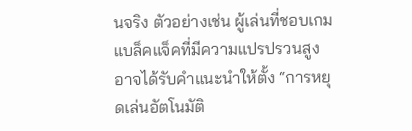นจริง ตัวอย่างเช่น ผู้เล่นที่ชอบเกมแบล็คแจ็คที่มีความแปรปรวนสูงอาจได้รับคำแนะนำให้ตั้ง “การหยุดเล่นอัตโนมัติ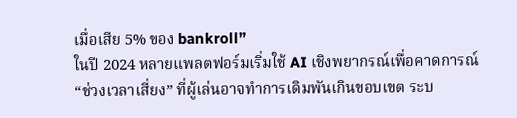เมื่อเสีย 5% ของ bankroll”
ในปี 2024 หลายแพลตฟอร์มเริ่มใช้ AI เชิงพยากรณ์เพื่อคาดการณ์ “ช่วงเวลาเสี่ยง” ที่ผู้เล่นอาจทำการเดิมพันเกินขอบเขต ระบ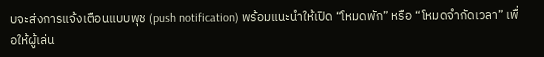บจะส่งการแจ้งเตือนแบบพุช (push notification) พร้อมแนะนำให้เปิด “โหมดพัก” หรือ “โหมดจำกัดเวลา” เพื่อให้ผู้เล่น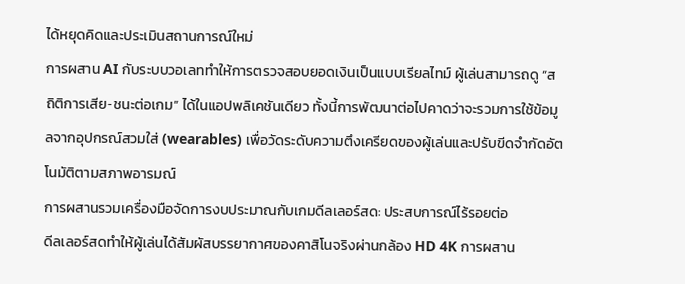ได้หยุดคิดและประเมินสถานการณ์ใหม่
การผสาน AI กับระบบวอเลททำให้การตรวจสอบยอดเงินเป็นแบบเรียลไทม์ ผู้เล่นสามารถดู “สถิติการเสีย‑ชนะต่อเกม” ได้ในแอปพลิเคชันเดียว ทั้งนี้การพัฒนาต่อไปคาดว่าจะรวมการใช้ข้อมูลจากอุปกรณ์สวมใส่ (wearables) เพื่อวัดระดับความตึงเครียดของผู้เล่นและปรับขีดจำกัดอัตโนมัติตามสภาพอารมณ์
การผสานรวมเครื่องมือจัดการงบประมาณกับเกมดีลเลอร์สด: ประสบการณ์ไร้รอยต่อ
ดีลเลอร์สดทำให้ผู้เล่นได้สัมผัสบรรยากาศของคาสิโนจริงผ่านกล้อง HD 4K การผสาน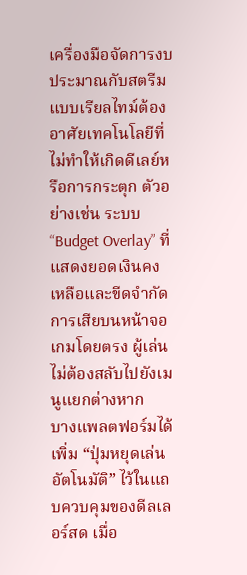เครื่องมือจัดการงบประมาณกับสตรีมแบบเรียลไทม์ต้องอาศัยเทคโนโลยีที่ไม่ทำให้เกิดดีเลย์หรือการกระตุก ตัวอย่างเช่น ระบบ “Budget Overlay” ที่แสดงยอดเงินคงเหลือและขีดจำกัดการเสียบนหน้าจอเกมโดยตรง ผู้เล่นไม่ต้องสลับไปยังเมนูแยกต่างหาก
บางแพลตฟอร์มได้เพิ่ม “ปุ่มหยุดเล่นอัตโนมัติ” ไว้ในแถบควบคุมของดีลเลอร์สด เมื่อ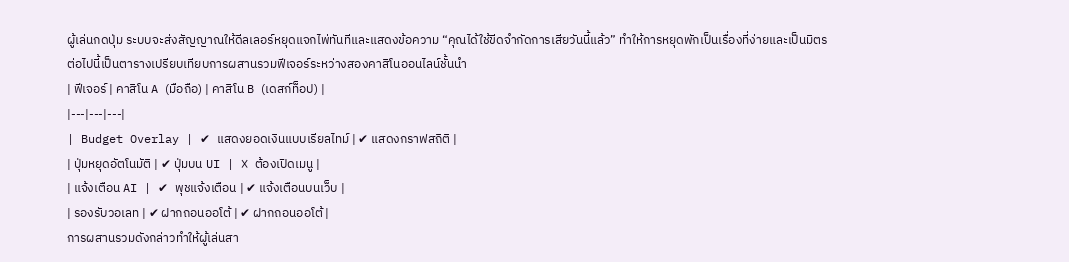ผู้เล่นกดปุ่ม ระบบจะส่งสัญญาณให้ดีลเลอร์หยุดแจกไพ่ทันทีและแสดงข้อความ “คุณได้ใช้ขีดจำกัดการเสียวันนี้แล้ว” ทำให้การหยุดพักเป็นเรื่องที่ง่ายและเป็นมิตร
ต่อไปนี้เป็นตารางเปรียบเทียบการผสานรวมฟีเจอร์ระหว่างสองคาสิโนออนไลน์ชั้นนำ
| ฟีเจอร์ | คาสิโน A (มือถือ) | คาสิโน B (เดสก์ท็อป) |
|---|---|---|
| Budget Overlay | ✔ แสดงยอดเงินแบบเรียลไทม์ | ✔ แสดงกราฟสถิติ |
| ปุ่มหยุดอัตโนมัติ | ✔ ปุ่มบน UI | ❌ ต้องเปิดเมนู |
| แจ้งเตือน AI | ✔ พุชแจ้งเตือน | ✔ แจ้งเตือนบนเว็บ |
| รองรับวอเลท | ✔ ฝากถอนออโต้ | ✔ ฝากถอนออโต้ |
การผสานรวมดังกล่าวทำให้ผู้เล่นสา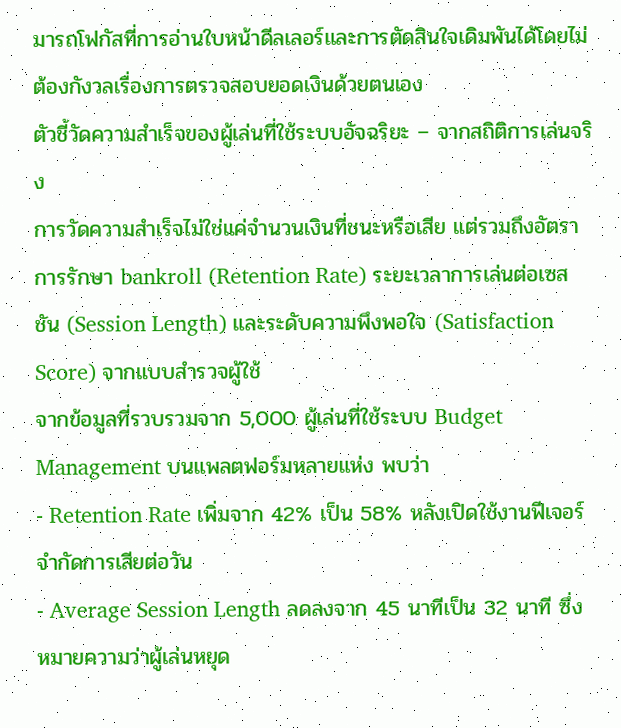มารถโฟกัสที่การอ่านใบหน้าดีลเลอร์และการตัดสินใจเดิมพันได้โดยไม่ต้องกังวลเรื่องการตรวจสอบยอดเงินด้วยตนเอง
ตัวชี้วัดความสำเร็จของผู้เล่นที่ใช้ระบบอัจฉริยะ – จากสถิติการเล่นจริง
การวัดความสำเร็จไม่ใช่แค่จำนวนเงินที่ชนะหรือเสีย แต่รวมถึงอัตราการรักษา bankroll (Retention Rate) ระยะเวลาการเล่นต่อเซสชัน (Session Length) และระดับความพึงพอใจ (Satisfaction Score) จากแบบสำรวจผู้ใช้
จากข้อมูลที่รวบรวมจาก 5,000 ผู้เล่นที่ใช้ระบบ Budget Management บนแพลตฟอร์มหลายแห่ง พบว่า
- Retention Rate เพิ่มจาก 42% เป็น 58% หลังเปิดใช้งานฟีเจอร์จำกัดการเสียต่อวัน
- Average Session Length ลดลงจาก 45 นาทีเป็น 32 นาที ซึ่งหมายความว่าผู้เล่นหยุด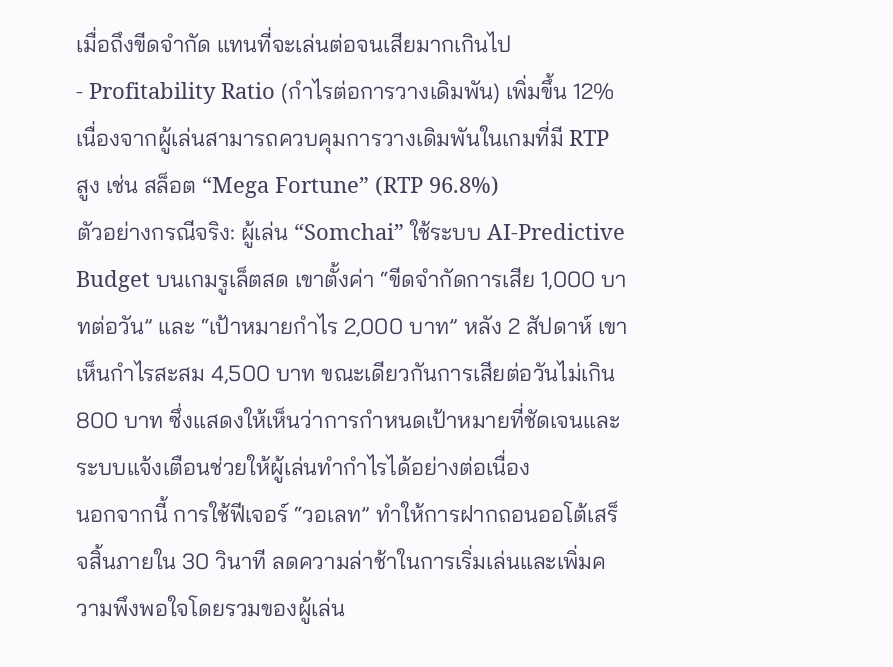เมื่อถึงขีดจำกัด แทนที่จะเล่นต่อจนเสียมากเกินไป
- Profitability Ratio (กำไรต่อการวางเดิมพัน) เพิ่มขึ้น 12% เนื่องจากผู้เล่นสามารถควบคุมการวางเดิมพันในเกมที่มี RTP สูง เช่น สล็อต “Mega Fortune” (RTP 96.8%)
ตัวอย่างกรณีจริง: ผู้เล่น “Somchai” ใช้ระบบ AI‑Predictive Budget บนเกมรูเล็ตสด เขาตั้งค่า “ขีดจำกัดการเสีย 1,000 บาทต่อวัน” และ “เป้าหมายกำไร 2,000 บาท” หลัง 2 สัปดาห์ เขาเห็นกำไรสะสม 4,500 บาท ขณะเดียวกันการเสียต่อวันไม่เกิน 800 บาท ซึ่งแสดงให้เห็นว่าการกำหนดเป้าหมายที่ชัดเจนและระบบแจ้งเตือนช่วยให้ผู้เล่นทำกำไรได้อย่างต่อเนื่อง
นอกจากนี้ การใช้ฟีเจอร์ “วอเลท” ทำให้การฝากถอนออโต้เสร็จสิ้นภายใน 30 วินาที ลดความล่าช้าในการเริ่มเล่นและเพิ่มความพึงพอใจโดยรวมของผู้เล่น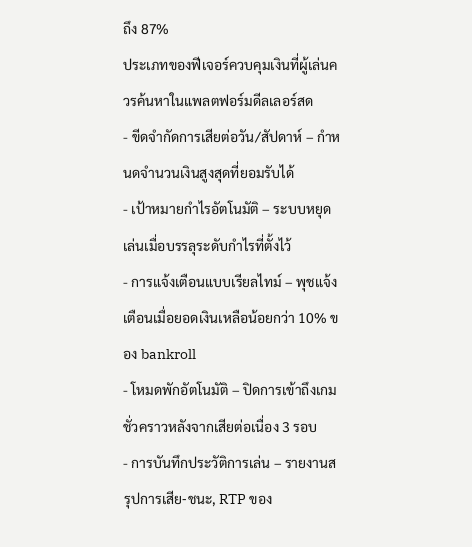ถึง 87%
ประเภทของฟีเจอร์ควบคุมเงินที่ผู้เล่นควรค้นหาในแพลตฟอร์มดีลเลอร์สด
- ขีดจำกัดการเสียต่อวัน/สัปดาห์ – กำหนดจำนวนเงินสูงสุดที่ยอมรับได้
- เป้าหมายกำไรอัตโนมัติ – ระบบหยุดเล่นเมื่อบรรลุระดับกำไรที่ตั้งไว้
- การแจ้งเตือนแบบเรียลไทม์ – พุชแจ้งเตือนเมื่อยอดเงินเหลือน้อยกว่า 10% ของ bankroll
- โหมดพักอัตโนมัติ – ปิดการเข้าถึงเกมชั่วคราวหลังจากเสียต่อเนื่อง 3 รอบ
- การบันทึกประวัติการเล่น – รายงานสรุปการเสีย‑ชนะ, RTP ของ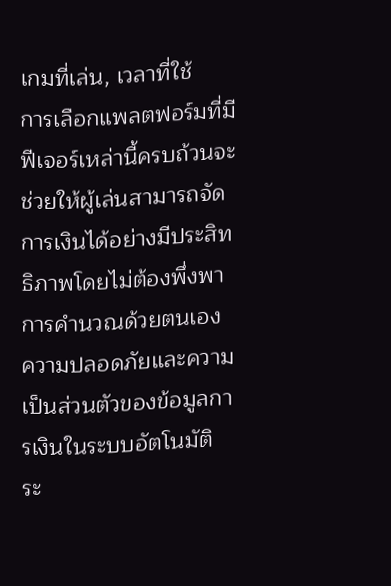เกมที่เล่น, เวลาที่ใช้
การเลือกแพลตฟอร์มที่มีฟีเจอร์เหล่านี้ครบถ้วนจะช่วยให้ผู้เล่นสามารถจัดการเงินได้อย่างมีประสิทธิภาพโดยไม่ต้องพึ่งพาการคำนวณด้วยตนเอง
ความปลอดภัยและความเป็นส่วนตัวของข้อมูลการเงินในระบบอัตโนมัติ
ระ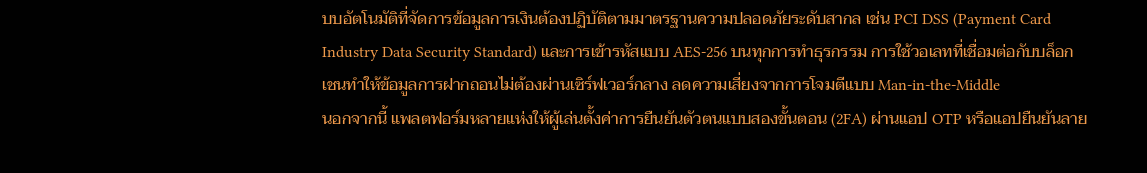บบอัตโนมัติที่จัดการข้อมูลการเงินต้องปฏิบัติตามมาตรฐานความปลอดภัยระดับสากล เช่น PCI DSS (Payment Card Industry Data Security Standard) และการเข้ารหัสแบบ AES‑256 บนทุกการทำธุรกรรม การใช้วอเลทที่เชื่อมต่อกับบล็อกเชนทำให้ข้อมูลการฝากถอนไม่ต้องผ่านเซิร์ฟเวอร์กลาง ลดความเสี่ยงจากการโจมตีแบบ Man‑in‑the‑Middle
นอกจากนี้ แพลตฟอร์มหลายแห่งให้ผู้เล่นตั้งค่าการยืนยันตัวตนแบบสองขั้นตอน (2FA) ผ่านแอป OTP หรือแอปยืนยันลาย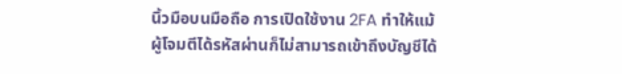นิ้วมือบนมือถือ การเปิดใช้งาน 2FA ทำให้แม้ผู้โจมตีได้รหัสผ่านก็ไม่สามารถเข้าถึงบัญชีได้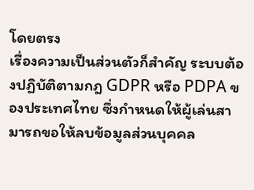โดยตรง
เรื่องความเป็นส่วนตัวก็สำคัญ ระบบต้องปฏิบัติตามกฎ GDPR หรือ PDPA ของประเทศไทย ซึ่งกำหนดให้ผู้เล่นสามารถขอให้ลบข้อมูลส่วนบุคคล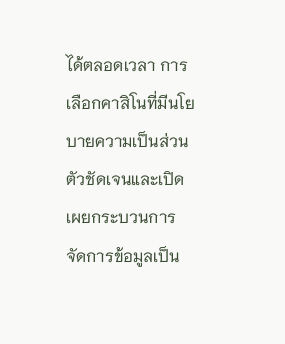ได้ตลอดเวลา การเลือกคาสิโนที่มีนโยบายความเป็นส่วนตัวชัดเจนและเปิดเผยกระบวนการจัดการข้อมูลเป็น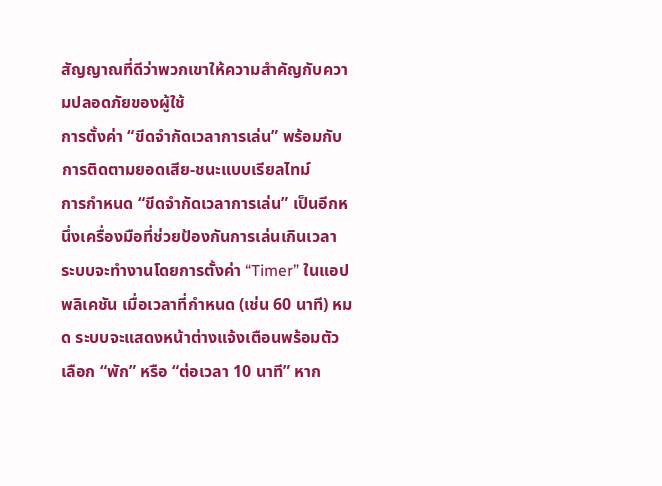สัญญาณที่ดีว่าพวกเขาให้ความสำคัญกับความปลอดภัยของผู้ใช้
การตั้งค่า “ขีดจำกัดเวลาการเล่น” พร้อมกับการติดตามยอดเสีย‑ชนะแบบเรียลไทม์
การกำหนด “ขีดจำกัดเวลาการเล่น” เป็นอีกหนึ่งเครื่องมือที่ช่วยป้องกันการเล่นเกินเวลา ระบบจะทำงานโดยการตั้งค่า “Timer” ในแอปพลิเคชัน เมื่อเวลาที่กำหนด (เช่น 60 นาที) หมด ระบบจะแสดงหน้าต่างแจ้งเตือนพร้อมตัวเลือก “พัก” หรือ “ต่อเวลา 10 นาที” หาก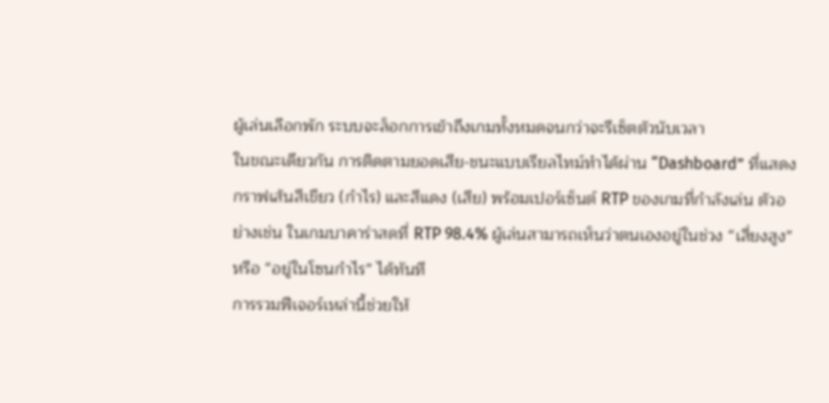ผู้เล่นเลือกพัก ระบบจะล็อกการเข้าถึงเกมทั้งหมดจนกว่าจะรีเซ็ตตัวนับเวลา
ในขณะเดียวกัน การติดตามยอดเสีย‑ชนะแบบเรียลไทม์ทำได้ผ่าน “Dashboard” ที่แสดงกราฟเส้นสีเขียว (กำไร) และสีแดง (เสีย) พร้อมเปอร์เซ็นต์ RTP ของเกมที่กำลังเล่น ตัวอย่างเช่น ในเกมบาคาร่าสดที่ RTP 98.4% ผู้เล่นสามารถเห็นว่าตนเองอยู่ในช่วง “เสี่ยงสูง” หรือ “อยู่ในโซนกำไร” ได้ทันที
การรวมฟีเจอร์เหล่านี้ช่วยให้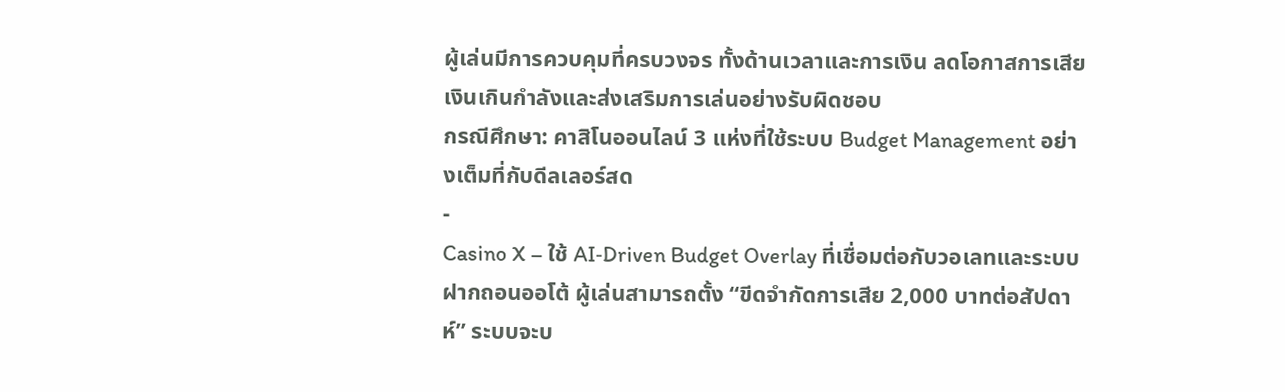ผู้เล่นมีการควบคุมที่ครบวงจร ทั้งด้านเวลาและการเงิน ลดโอกาสการเสียเงินเกินกำลังและส่งเสริมการเล่นอย่างรับผิดชอบ
กรณีศึกษา: คาสิโนออนไลน์ 3 แห่งที่ใช้ระบบ Budget Management อย่างเต็มที่กับดีลเลอร์สด
-
Casino X – ใช้ AI‑Driven Budget Overlay ที่เชื่อมต่อกับวอเลทและระบบฝากถอนออโต้ ผู้เล่นสามารถตั้ง “ขีดจำกัดการเสีย 2,000 บาทต่อสัปดาห์” ระบบจะบ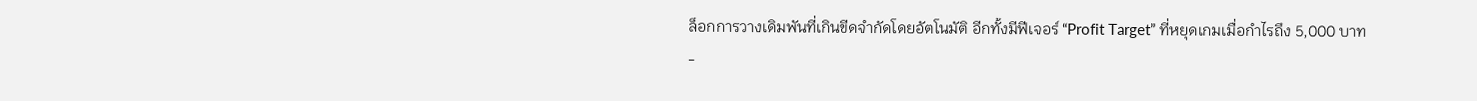ล็อกการวางเดิมพันที่เกินขีดจำกัดโดยอัตโนมัติ อีกทั้งมีฟีเจอร์ “Profit Target” ที่หยุดเกมเมื่อกำไรถึง 5,000 บาท
-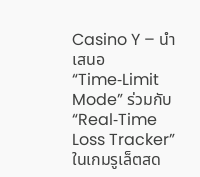Casino Y – นำเสนอ “Time‑Limit Mode” ร่วมกับ “Real‑Time Loss Tracker” ในเกมรูเล็ตสด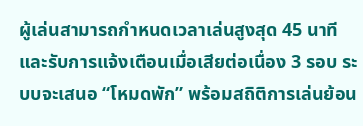ผู้เล่นสามารถกำหนดเวลาเล่นสูงสุด 45 นาทีและรับการแจ้งเตือนเมื่อเสียต่อเนื่อง 3 รอบ ระบบจะเสนอ “โหมดพัก” พร้อมสถิติการเล่นย้อน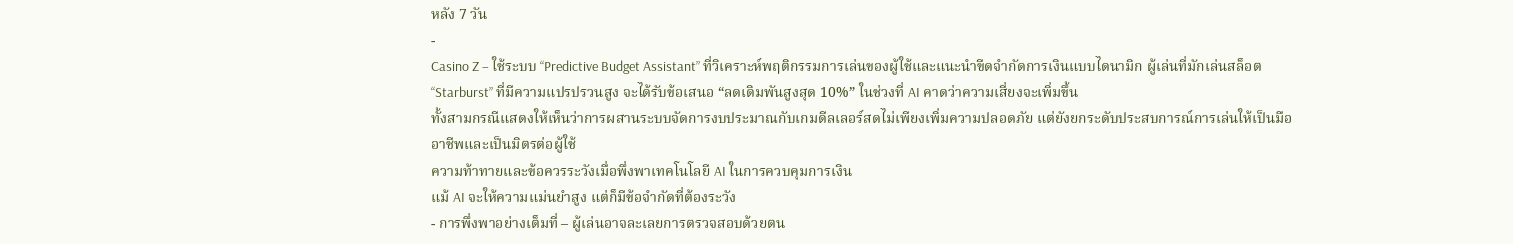หลัง 7 วัน
-
Casino Z – ใช้ระบบ “Predictive Budget Assistant” ที่วิเคราะห์พฤติกรรมการเล่นของผู้ใช้และแนะนำขีดจำกัดการเงินแบบไดนามิก ผู้เล่นที่มักเล่นสล็อต “Starburst” ที่มีความแปรปรวนสูง จะได้รับข้อเสนอ “ลดเดิมพันสูงสุด 10%” ในช่วงที่ AI คาดว่าความเสี่ยงจะเพิ่มขึ้น
ทั้งสามกรณีแสดงให้เห็นว่าการผสานระบบจัดการงบประมาณกับเกมดีลเลอร์สดไม่เพียงเพิ่มความปลอดภัย แต่ยังยกระดับประสบการณ์การเล่นให้เป็นมืออาชีพและเป็นมิตรต่อผู้ใช้
ความท้าทายและข้อควรระวังเมื่อพึ่งพาเทคโนโลยี AI ในการควบคุมการเงิน
แม้ AI จะให้ความแม่นยำสูง แต่ก็มีข้อจำกัดที่ต้องระวัง
- การพึ่งพาอย่างเต็มที่ – ผู้เล่นอาจละเลยการตรวจสอบด้วยตน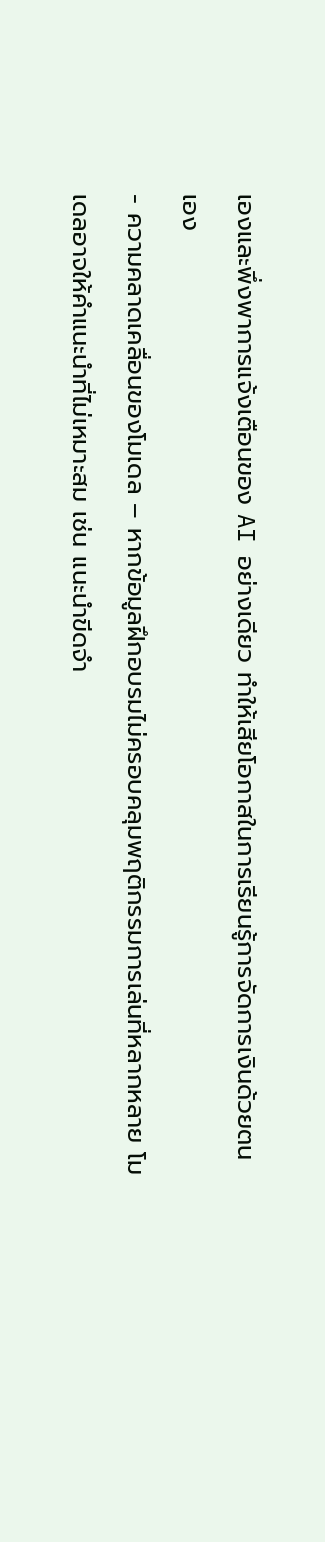เองและพึ่งพาการแจ้งเตือนของ AI อย่างเดียว ทำให้เสียโอกาสในการเรียนรู้การจัดการเงินด้วยตนเอง
- ความคลาดเคลื่อนของโมเดล – หากข้อมูลฝึกอบรมไม่ครอบคลุมพฤติกรรมการเล่นที่หลากหลาย โมเดลอาจให้คำแนะนำที่ไม่เหมาะสม เช่น แนะนำขีดจำ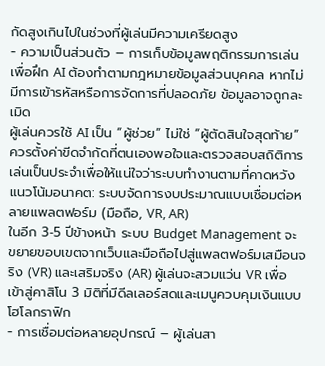กัดสูงเกินไปในช่วงที่ผู้เล่นมีความเครียดสูง
- ความเป็นส่วนตัว – การเก็บข้อมูลพฤติกรรมการเล่นเพื่อฝึก AI ต้องทำตามกฎหมายข้อมูลส่วนบุคคล หากไม่มีการเข้ารหัสหรือการจัดการที่ปลอดภัย ข้อมูลอาจถูกละเมิด
ผู้เล่นควรใช้ AI เป็น “ผู้ช่วย” ไม่ใช่ “ผู้ตัดสินใจสุดท้าย” ควรตั้งค่าขีดจำกัดที่ตนเองพอใจและตรวจสอบสถิติการเล่นเป็นประจำเพื่อให้แน่ใจว่าระบบทำงานตามที่คาดหวัง
แนวโน้มอนาคต: ระบบจัดการงบประมาณแบบเชื่อมต่อหลายแพลตฟอร์ม (มือถือ, VR, AR)
ในอีก 3‑5 ปีข้างหน้า ระบบ Budget Management จะขยายขอบเขตจากเว็บและมือถือไปสู่แพลตฟอร์มเสมือนจริง (VR) และเสริมจริง (AR) ผู้เล่นจะสวมแว่น VR เพื่อเข้าสู่คาสิโน 3 มิติที่มีดีลเลอร์สดและเมนูควบคุมเงินแบบโฮโลกราฟิก
- การเชื่อมต่อหลายอุปกรณ์ – ผู้เล่นสา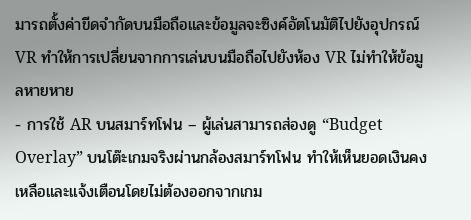มารถตั้งค่าขีดจำกัดบนมือถือและข้อมูลจะซิงค์อัตโนมัติไปยังอุปกรณ์ VR ทำให้การเปลี่ยนจากการเล่นบนมือถือไปยังห้อง VR ไม่ทำให้ข้อมูลหายหาย
- การใช้ AR บนสมาร์ทโฟน – ผู้เล่นสามารถส่องดู “Budget Overlay” บนโต๊ะเกมจริงผ่านกล้องสมาร์ทโฟน ทำให้เห็นยอดเงินคงเหลือและแจ้งเตือนโดยไม่ต้องออกจากเกม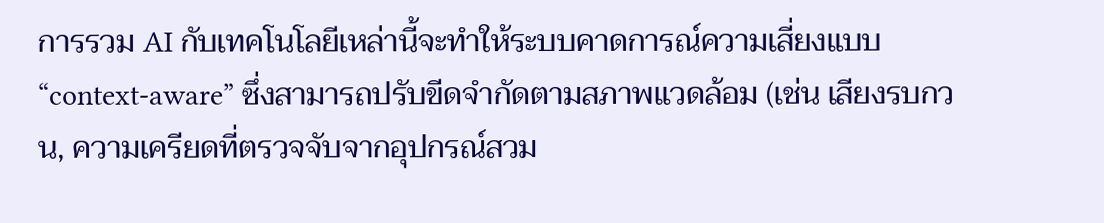การรวม AI กับเทคโนโลยีเหล่านี้จะทำให้ระบบคาดการณ์ความเสี่ยงแบบ “context‑aware” ซึ่งสามารถปรับขีดจำกัดตามสภาพแวดล้อม (เช่น เสียงรบกวน, ความเครียดที่ตรวจจับจากอุปกรณ์สวม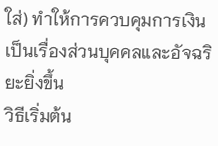ใส่) ทำให้การควบคุมการเงินเป็นเรื่องส่วนบุคคลและอัจฉริยะยิ่งขึ้น
วิธีเริ่มต้น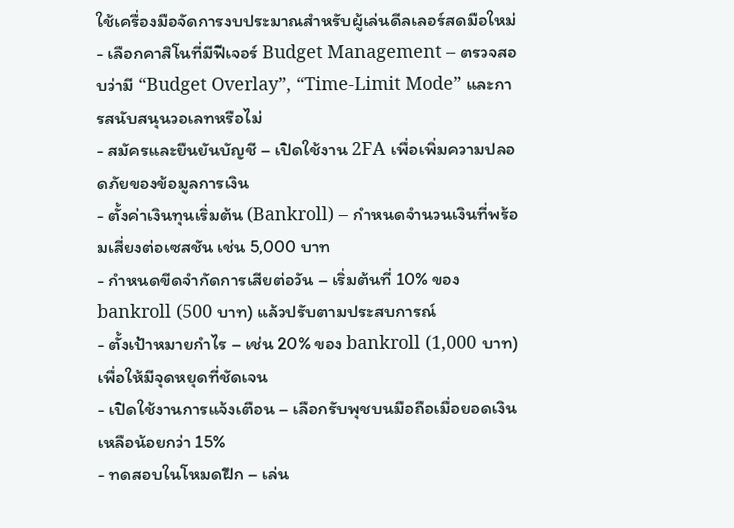ใช้เครื่องมือจัดการงบประมาณสำหรับผู้เล่นดีลเลอร์สดมือใหม่
- เลือกคาสิโนที่มีฟีเจอร์ Budget Management – ตรวจสอบว่ามี “Budget Overlay”, “Time‑Limit Mode” และการสนับสนุนวอเลทหรือไม่
- สมัครและยืนยันบัญชี – เปิดใช้งาน 2FA เพื่อเพิ่มความปลอดภัยของข้อมูลการเงิน
- ตั้งค่าเงินทุนเริ่มต้น (Bankroll) – กำหนดจำนวนเงินที่พร้อมเสี่ยงต่อเซสชัน เช่น 5,000 บาท
- กำหนดขีดจำกัดการเสียต่อวัน – เริ่มต้นที่ 10% ของ bankroll (500 บาท) แล้วปรับตามประสบการณ์
- ตั้งเป้าหมายกำไร – เช่น 20% ของ bankroll (1,000 บาท) เพื่อให้มีจุดหยุดที่ชัดเจน
- เปิดใช้งานการแจ้งเตือน – เลือกรับพุชบนมือถือเมื่อยอดเงินเหลือน้อยกว่า 15%
- ทดสอบในโหมดฝึก – เล่น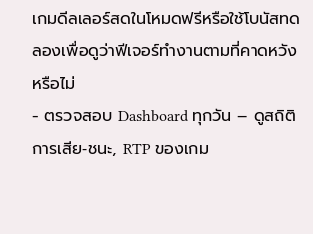เกมดีลเลอร์สดในโหมดฟรีหรือใช้โบนัสทดลองเพื่อดูว่าฟีเจอร์ทำงานตามที่คาดหวังหรือไม่
- ตรวจสอบ Dashboard ทุกวัน – ดูสถิติการเสีย‑ชนะ, RTP ของเกม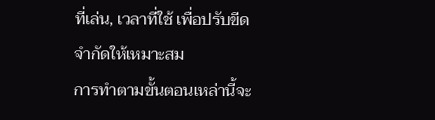ที่เล่น, เวลาที่ใช้ เพื่อปรับขีดจำกัดให้เหมาะสม
การทำตามขั้นตอนเหล่านี้จะ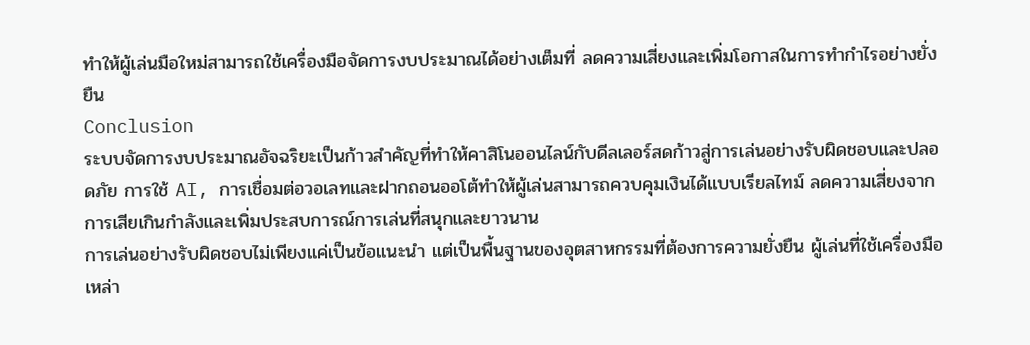ทำให้ผู้เล่นมือใหม่สามารถใช้เครื่องมือจัดการงบประมาณได้อย่างเต็มที่ ลดความเสี่ยงและเพิ่มโอกาสในการทำกำไรอย่างยั่งยืน
Conclusion
ระบบจัดการงบประมาณอัจฉริยะเป็นก้าวสำคัญที่ทำให้คาสิโนออนไลน์กับดีลเลอร์สดก้าวสู่การเล่นอย่างรับผิดชอบและปลอดภัย การใช้ AI, การเชื่อมต่อวอเลทและฝากถอนออโต้ทำให้ผู้เล่นสามารถควบคุมเงินได้แบบเรียลไทม์ ลดความเสี่ยงจากการเสียเกินกำลังและเพิ่มประสบการณ์การเล่นที่สนุกและยาวนาน
การเล่นอย่างรับผิดชอบไม่เพียงแค่เป็นข้อแนะนำ แต่เป็นพื้นฐานของอุตสาหกรรมที่ต้องการความยั่งยืน ผู้เล่นที่ใช้เครื่องมือเหล่า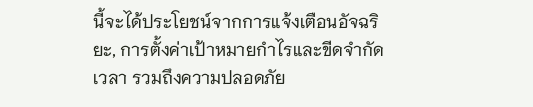นี้จะได้ประโยชน์จากการแจ้งเตือนอัจฉริยะ, การตั้งค่าเป้าหมายกำไรและขีดจำกัดเวลา รวมถึงความปลอดภัย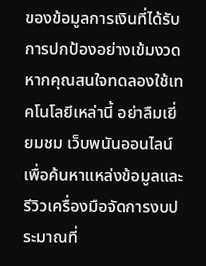ของข้อมูลการเงินที่ได้รับการปกป้องอย่างเข้มงวด
หากคุณสนใจทดลองใช้เทคโนโลยีเหล่านี้ อย่าลืมเยี่ยมชม เว็บพนันออนไลน์ เพื่อค้นหาแหล่งข้อมูลและรีวิวเครื่องมือจัดการงบประมาณที่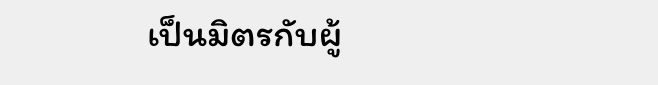เป็นมิตรกับผู้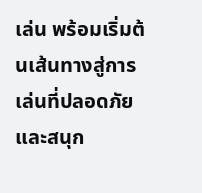เล่น พร้อมเริ่มต้นเส้นทางสู่การเล่นที่ปลอดภัยและสนุก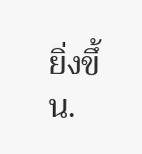ยิ่งขึ้น.